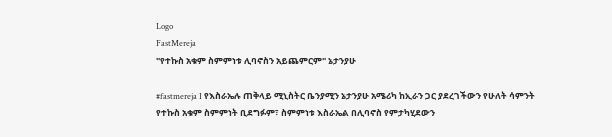Logo
FastMereja
"የተኩስ አቁም ስምምነቱ ሊባኖስን አይጨምርም" ኔታንያሁ

#fastmereja I የእስራኤሉ ጠቅላይ ሚኒስትር ቤንያሚን ኔታንያሁ አሜሪካ ከኢራን ጋር ያደረገችውን የሁለት ሳምንት የተኩስ አቁም ስምምነት ቢደግፉም፣ ስምምነቱ እስራኤል በሊባኖስ የምታካሂደውን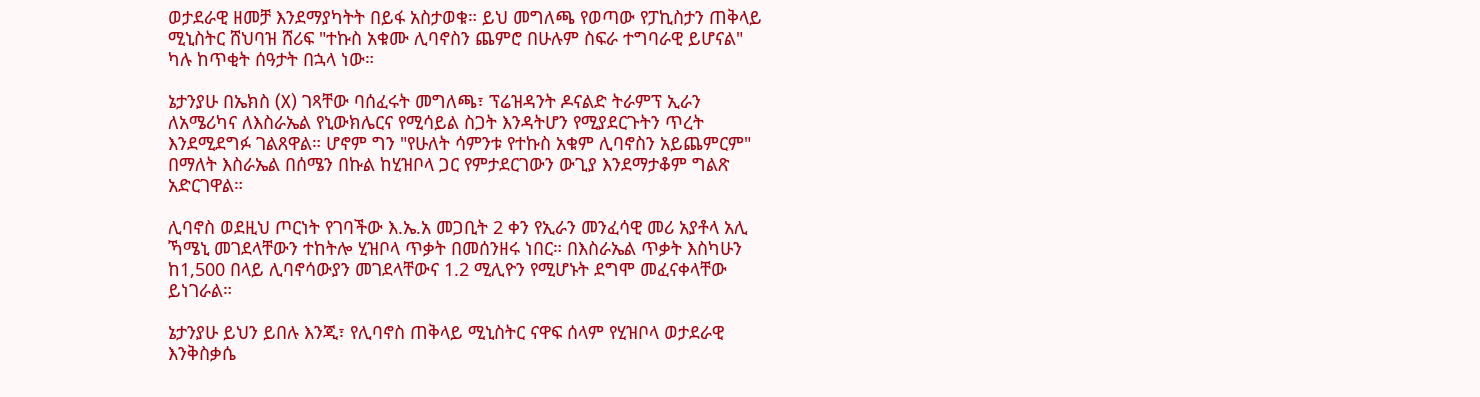ወታደራዊ ዘመቻ እንደማያካትት በይፋ አስታወቁ። ይህ መግለጫ የወጣው የፓኪስታን ጠቅላይ ሚኒስትር ሸህባዝ ሸሪፍ "ተኩስ አቁሙ ሊባኖስን ጨምሮ በሁሉም ስፍራ ተግባራዊ ይሆናል" ካሉ ከጥቂት ሰዓታት በኋላ ነው።

ኔታንያሁ በኤክስ (X) ገጻቸው ባሰፈሩት መግለጫ፣ ፕሬዝዳንት ዶናልድ ትራምፕ ኢራን ለአሜሪካና ለእስራኤል የኒውክሌርና የሚሳይል ስጋት እንዳትሆን የሚያደርጉትን ጥረት እንደሚደግፉ ገልጸዋል። ሆኖም ግን "የሁለት ሳምንቱ የተኩስ አቁም ሊባኖስን አይጨምርም" በማለት እስራኤል በሰሜን በኩል ከሂዝቦላ ጋር የምታደርገውን ውጊያ እንደማታቆም ግልጽ አድርገዋል።

ሊባኖስ ወደዚህ ጦርነት የገባችው እ.ኤ.አ መጋቢት 2 ቀን የኢራን መንፈሳዊ መሪ አያቶላ አሊ ኻሜኒ መገደላቸውን ተከትሎ ሂዝቦላ ጥቃት በመሰንዘሩ ነበር። በእስራኤል ጥቃት እስካሁን ከ1,500 በላይ ሊባኖሳውያን መገደላቸውና 1.2 ሚሊዮን የሚሆኑት ደግሞ መፈናቀላቸው ይነገራል።

ኔታንያሁ ይህን ይበሉ እንጂ፣ የሊባኖስ ጠቅላይ ሚኒስትር ናዋፍ ሰላም የሂዝቦላ ወታደራዊ እንቅስቃሴ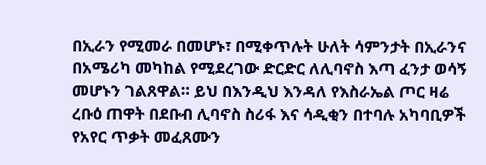በኢራን የሚመራ በመሆኑ፣ በሚቀጥሉት ሁለት ሳምንታት በኢራንና በአሜሪካ መካከል የሚደረገው ድርድር ለሊባኖስ እጣ ፈንታ ወሳኝ መሆኑን ገልጸዋል። ይህ በእንዲህ እንዳለ የእስራኤል ጦር ዛሬ ረቡዕ ጠዋት በደቡብ ሊባኖስ ስሪፋ እና ሳዲቂን በተባሉ አካባቢዎች የአየር ጥቃት መፈጸሙን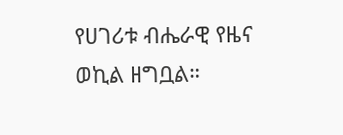የሀገሪቱ ብሔራዊ የዜና ወኪል ዘግቧል።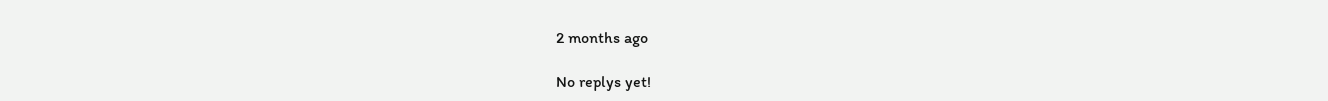2 months ago

No replys yet!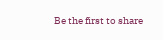Be the first to share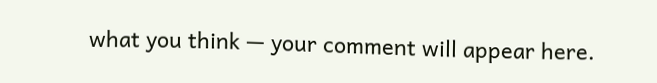what you think — your comment will appear here.